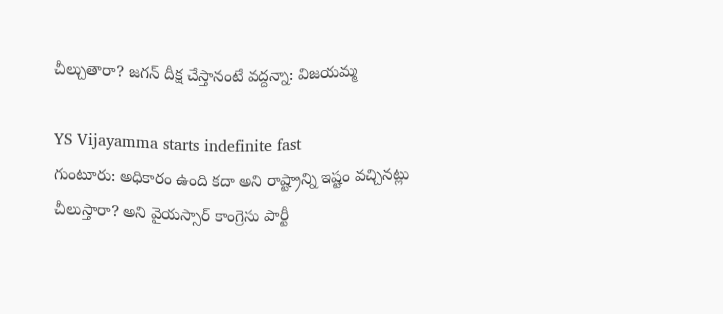చీల్చుతారా? జగన్ దీక్ష చేస్తానంటే వద్దన్నా: విజయమ్మ

YS Vijayamma starts indefinite fast
గుంటూరు: అధికారం ఉంది కదా అని రాష్ట్రాన్ని ఇష్టం వచ్చినట్లు చీలుస్తారా? అని వైయస్సార్ కాంగ్రెసు పార్టీ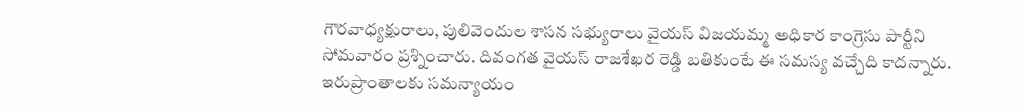గౌరవాధ్యక్షురాలు, పులివెందుల శాసన సభ్యురాలు వైయస్ విజయమ్మ అధికార కాంగ్రెసు పార్టీని సోమవారం ప్రశ్నించారు. దివంగత వైయస్ రాజశేఖర రెడ్డి బతికుంటే ఈ సమస్య వచ్చేది కాదన్నారు. ఇరుప్రాంతాలకు సమన్యాయం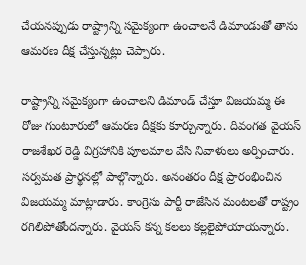చేయనప్పుడు రాష్ట్రాన్ని సమైక్యంగా ఉంచాలనే డిమాండుతో తాను ఆమరణ దీక్ష చేస్తున్నట్లు చెప్పారు.

రాష్ట్రాన్ని సమైక్యంగా ఉంచాలని డిమాండ్ చేస్తూ విజయమ్మ ఈ రోజు గుంటూరులో ఆమరణ దీక్షకు కూర్చున్నారు. దివంగత వైయస్ రాజశేఖర రెడ్డి విగ్రహానికి పూలమాల వేసి నివాళులు అర్పించారు. సర్వమత ప్రార్థనల్లో పాల్గొన్నారు. అనంతరం దీక్ష ప్రారంభించిన విజయమ్మ మాట్లాడారు. కాంగ్రెసు పార్టీ రాజేసిన మంటలతో రాష్ట్రం రగిలిపోతోందన్నారు. వైయస్ కన్న కలలు కల్లలైపోయాయన్నారు.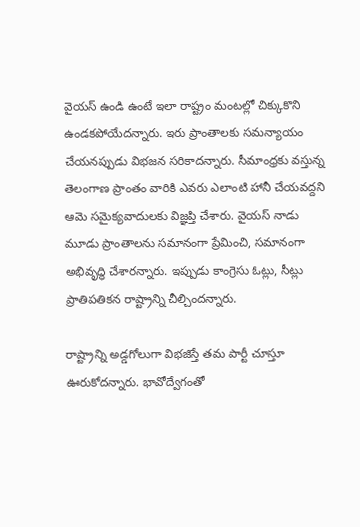వైయస్ ఉండి ఉంటే ఇలా రాష్ట్రం మంటల్లో చిక్కుకొని ఉండకపోయేదన్నారు. ఇరు ప్రాంతాలకు సమన్యాయం చేయనప్పుడు విభజన సరికాదన్నారు. సీమాంధ్రకు వస్తున్న తెలంగాణ ప్రాంతం వారికి ఎవరు ఎలాంటి హానీ చేయవద్దని ఆమె సమైక్యవాదులకు విజ్ఞప్తి చేశారు. వైయస్ నాడు మూడు ప్రాంతాలను సమానంగా ప్రేమించి, సమానంగా అభివృద్ధి చేశారన్నారు. ఇప్పుడు కాంగ్రెసు ఓట్లు, సీట్లు ప్రాతిపతికన రాష్ట్రాన్ని చీల్చిందన్నారు.

రాష్ట్రాన్ని అడ్డగోలుగా విభజిస్తే తమ పార్టీ చూస్తూ ఊరుకోదన్నారు. భావోద్వేగంతో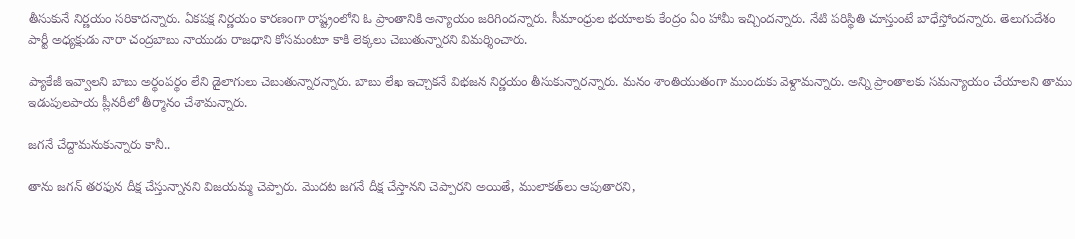తీసుకునే నిర్ణయం సరికాదన్నారు. ఏకపక్ష నిర్ణయం కారణంగా రాష్ట్రంలోని ఓ ప్రాంతానికి అన్యాయం జరిగిందన్నారు. సీమాంధ్రుల భయాలకు కేంద్రం ఏం హామీ ఇచ్చిందన్నారు. నేటి పరిస్థితి చూస్తుంటే బాధేస్తోందన్నారు. తెలుగుదేశం పార్టీ అధ్యక్షుడు నారా చంద్రబాబు నాయుడు రాజధాని కోసమంటూ కాకి లెక్కలు చెబుతున్నారని విమర్శించారు.

ప్యాకేజీ ఇవ్వాలని బాబు అర్థంపర్థం లేని డైలాగులు చెబుతున్నారన్నారు. బాబు లేఖ ఇచ్చాకనే విభజన నిర్ణయం తీసుకున్నారన్నారు. మనం శాంతియుతంగా ముందుకు వెళ్దామన్నారు. అన్ని ప్రాంతాలకు సమన్యాయం చేయాలని తాము ఇడుపులపాయ ప్లీనరీలో తీర్మానం చేశామన్నారు.

జగనే చేద్దామనుకున్నారు కానీ..

తాను జగన్ తరఫున దీక్ష చేస్తున్నానని విజయమ్మ చెప్పారు. మొదట జగనే దీక్ష చేస్తానని చెప్పారని అయితే, ములాకత్‌లు ఆపుతారని,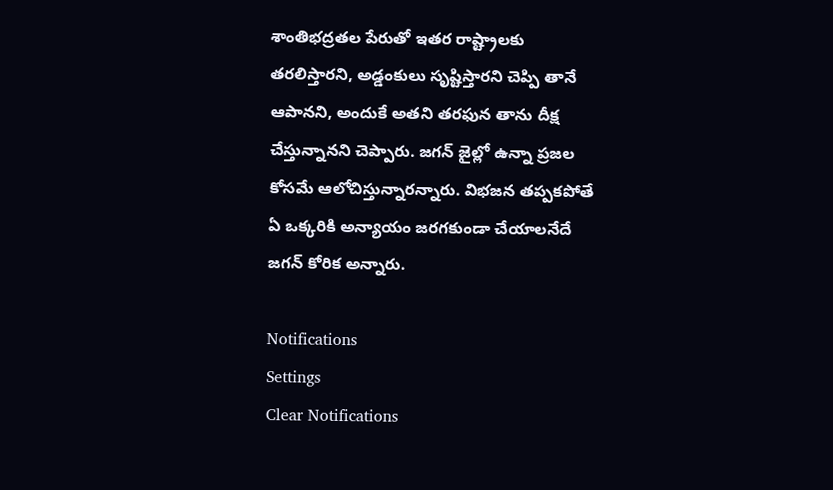శాంతిభద్రతల పేరుతో ఇతర రాష్ట్రాలకు తరలిస్తారని, అడ్డంకులు సృష్టిస్తారని చెప్పి తానే ఆపానని, అందుకే అతని తరఫున తాను దీక్ష చేస్తున్నానని చెప్పారు. జగన్ జైల్లో ఉన్నా ప్రజల కోసమే ఆలోచిస్తున్నారన్నారు. విభజన తప్పకపోతే ఏ ఒక్కరికి అన్యాయం జరగకుండా చేయాలనేదే జగన్ కోరిక అన్నారు.

Notifications
Settings
Clear Notifications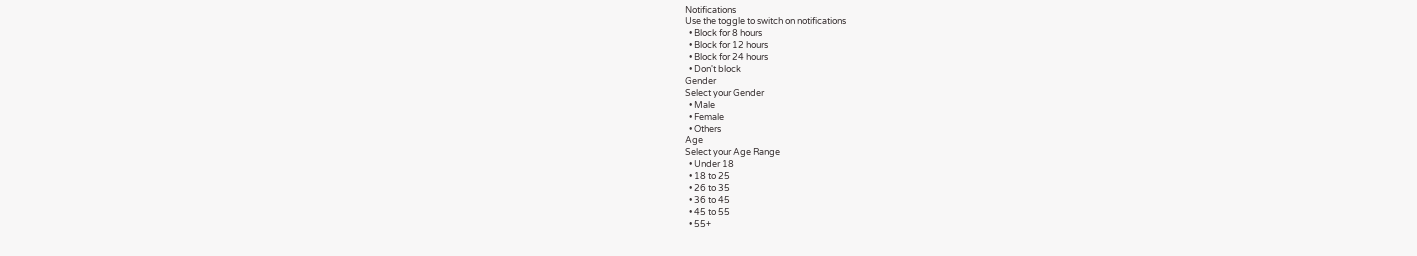Notifications
Use the toggle to switch on notifications
  • Block for 8 hours
  • Block for 12 hours
  • Block for 24 hours
  • Don't block
Gender
Select your Gender
  • Male
  • Female
  • Others
Age
Select your Age Range
  • Under 18
  • 18 to 25
  • 26 to 35
  • 36 to 45
  • 45 to 55
  • 55+